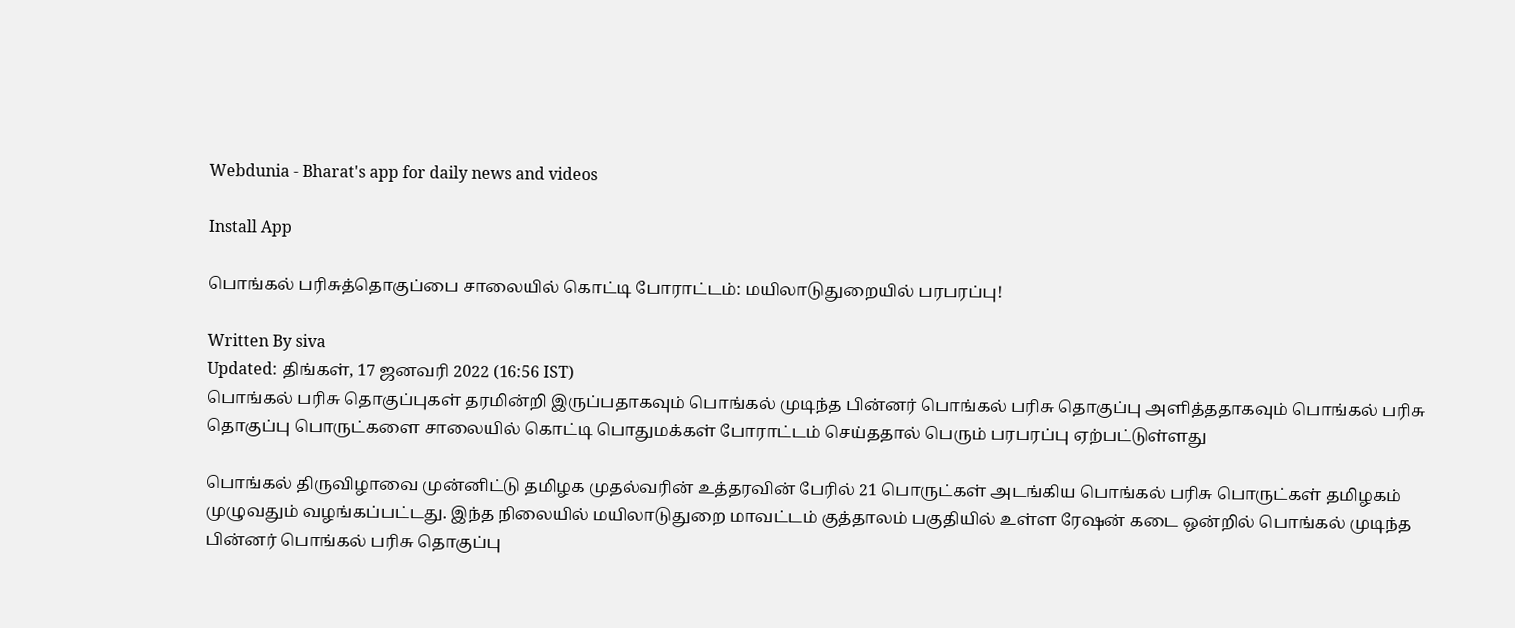Webdunia - Bharat's app for daily news and videos

Install App

பொங்கல் பரிசுத்தொகுப்பை சாலையில் கொட்டி போராட்டம்: மயிலாடுதுறையில் பரபரப்பு!

Written By siva
Updated: திங்கள், 17 ஜனவரி 2022 (16:56 IST)
பொங்கல் பரிசு தொகுப்புகள் தரமின்றி இருப்பதாகவும் பொங்கல் முடிந்த பின்னர் பொங்கல் பரிசு தொகுப்பு அளித்ததாகவும் பொங்கல் பரிசு தொகுப்பு பொருட்களை சாலையில் கொட்டி பொதுமக்கள் போராட்டம் செய்ததால் பெரும் பரபரப்பு ஏற்பட்டுள்ளது

பொங்கல் திருவிழாவை முன்னிட்டு தமிழக முதல்வரின் உத்தரவின் பேரில் 21 பொருட்கள் அடங்கிய பொங்கல் பரிசு பொருட்கள் தமிழகம் முழுவதும் வழங்கப்பட்டது. இந்த நிலையில் மயிலாடுதுறை மாவட்டம் குத்தாலம் பகுதியில் உள்ள ரேஷன் கடை ஒன்றில் பொங்கல் முடிந்த பின்னர் பொங்கல் பரிசு தொகுப்பு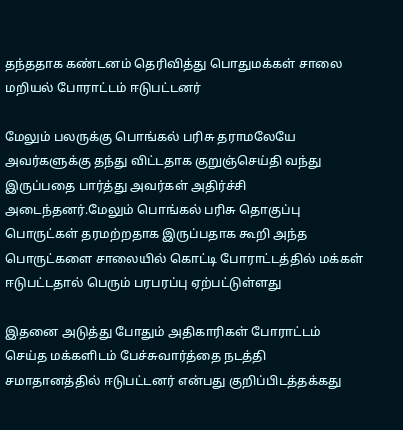தந்ததாக கண்டனம் தெரிவித்து பொதுமக்கள் சாலை மறியல் போராட்டம் ஈடுபட்டனர்

மேலும் பலருக்கு பொங்கல் பரிசு தராமலேயே அவர்களுக்கு தந்து விட்டதாக குறுஞ்செய்தி வந்து இருப்பதை பார்த்து அவர்கள் அதிர்ச்சி அடைந்தனர்.மேலும் பொங்கல் பரிசு தொகுப்பு பொருட்கள் தரமற்றதாக இருப்பதாக கூறி அந்த பொருட்களை சாலையில் கொட்டி போராட்டத்தில் மக்கள் ஈடுபட்டதால் பெரும் பரபரப்பு ஏற்பட்டுள்ளது

இதனை அடுத்து போதும் அதிகாரிகள் போராட்டம் செய்த மக்களிடம் பேச்சுவார்த்தை நடத்தி சமாதானத்தில் ஈடுபட்டனர் என்பது குறிப்பிடத்தக்கது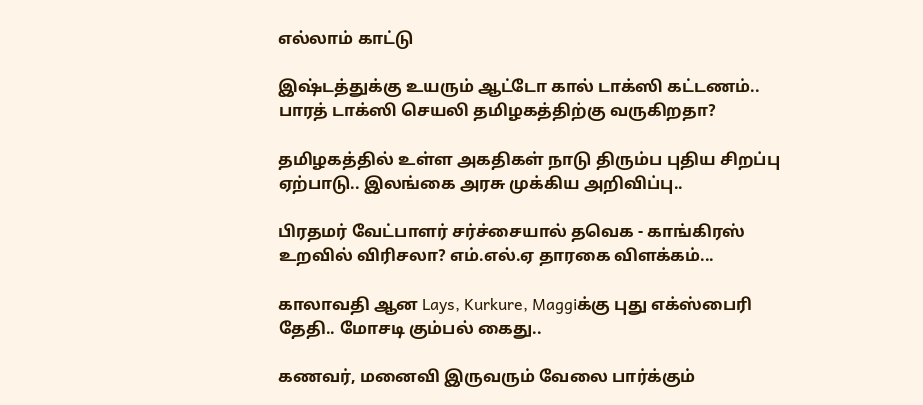எல்லாம் காட்டு

இஷ்டத்துக்கு உயரும் ஆட்டோ கால் டாக்ஸி கட்டணம்.. பாரத் டாக்ஸி செயலி தமிழகத்திற்கு வருகிறதா?

தமிழகத்தில் உள்ள அகதிகள் நாடு திரும்ப புதிய சிறப்பு ஏற்பாடு.. இலங்கை அரசு முக்கிய அறிவிப்பு..

பிரதமர் வேட்பாளர் சர்ச்சையால் தவெக - காங்கிரஸ் உறவில் விரிசலா? எம்.எல்.ஏ தாரகை விளக்கம்...

காலாவதி ஆன Lays, Kurkure, Maggiக்கு புது எக்ஸ்பைரி தேதி.. மோசடி கும்பல் கைது..

கணவர், மனைவி இருவரும் வேலை பார்க்கும்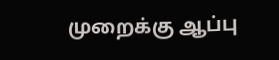முறைக்கு ஆப்பு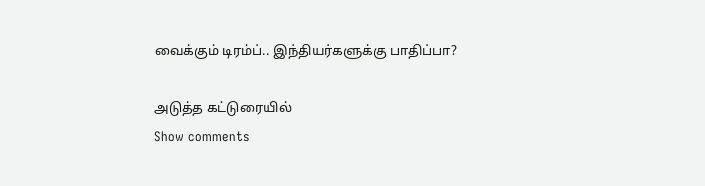வைக்கும் டிரம்ப்.. இந்தியர்களுக்கு பாதிப்பா?

அடுத்த கட்டுரையில்
Show comments